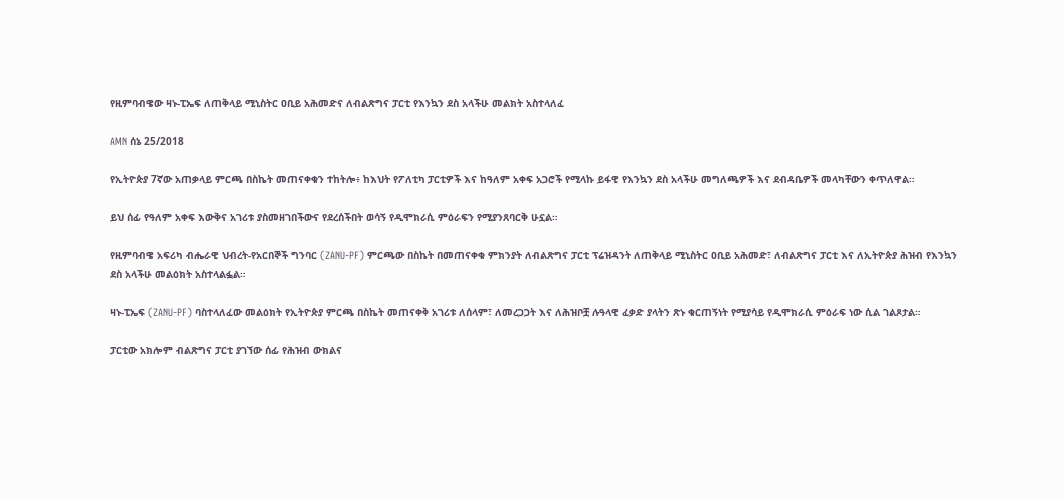የዚምባብዌው ዛኑ-ፒኤፍ ለጠቅላይ ሚኒስትር ዐቢይ አሕመድና ለብልጽግና ፓርቲ የእንኳን ደስ አላችሁ መልክት አስተላለፈ

AMN ሰኔ 25/2018

የኢትዮጵያ 7ኛው አጠቃላይ ምርጫ በስኬት መጠናቀቁን ተከትሎ፥ ከእህት የፖለቲካ ፓርቲዎች እና ከዓለም አቀፍ አጋሮች የሚላኩ ይፋዊ የእንኳን ደስ አላችሁ መግለጫዎች እና ደብዳቤዎች መላካቸውን ቀጥለዋል።

ይህ ሰፊ የዓለም አቀፍ እውቅና አገሪቱ ያስመዘገበችውና የደረሰችበት ወሳኝ የዲሞክራሲ ምዕራፍን የሚያንጸባርቅ ሁኗል።

የዚምባብዌ አፍሪካ ብሔራዊ ህብረት-የአርበኞች ግንባር (ZANU-PF) ምርጫው በስኬት በመጠናቀቁ ምክንያት ለብልጽግና ፓርቲ ፕሬዝዳንት ለጠቅላይ ሚኒስትር ዐቢይ አሕመድ፣ ለብልጽግና ፓርቲ እና ለኢትዮጵያ ሕዝብ የእንኳን ደስ አላችሁ መልዕክት አስተላልፏል።

ዛኑ-ፒኤፍ (ZANU-PF) ባስተላለፈው መልዕክት የኢትዮጵያ ምርጫ በስኬት መጠናቀቅ አገሪቱ ለሰላም፣ ለመረጋጋት እና ለሕዝቦቿ ሉዓላዊ ፈቃድ ያላትን ጽኑ ቁርጠኝነት የሚያሳይ የዲሞክራሲ ምዕራፍ ነው ሲል ገልጾታል።

ፓርቲው አክሎም ብልጽግና ፓርቲ ያገኘው ሰፊ የሕዝብ ውክልና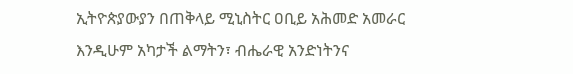ኢትዮጵያውያን በጠቅላይ ሚኒስትር ዐቢይ አሕመድ አመራር እንዲሁም አካታች ልማትን፣ ብሔራዊ አንድነትንና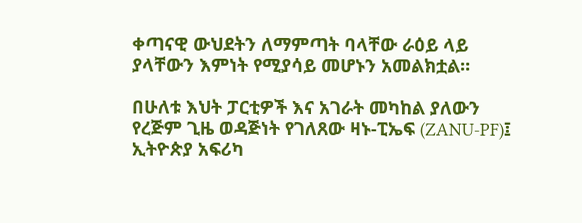ቀጣናዊ ውህደትን ለማምጣት ባላቸው ራዕይ ላይ ያላቸውን እምነት የሚያሳይ መሆኑን አመልክቷል።

በሁለቱ እህት ፓርቲዎች እና አገራት መካከል ያለውን የረጅም ጊዜ ወዳጅነት የገለጸው ዛኑ-ፒኤፍ (ZANU-PF)፤ ኢትዮጵያ አፍሪካ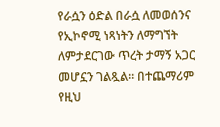የራሷን ዕድል በራሷ ለመወሰንና የኢኮኖሚ ነጻነትን ለማግኘት ለምታደርገው ጥረት ታማኝ አጋር መሆኗን ገልጿል። በተጨማሪም የዚህ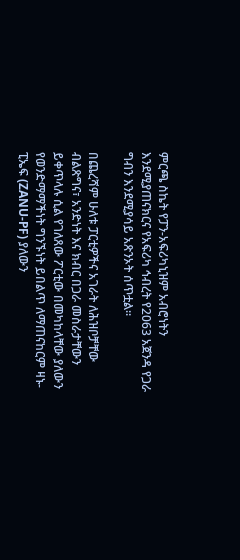ምርጫ ስኬት የፓን-አፍሪካኒዝም አብሮነትን እንደሚያጠናክርና የአፍሪካ ኅብረት የ2063 አጀንዳ የጋራ ግብን እንደሚያሳይ አጽንኦት ሰጥቷል።

በጨረሻም ሁለቱ ፓርቲዎችና አገራት ለሕዝቦቻቸው ብልጽግና፣ አንድነት እና ክብር በጋራ መስራታቸውን ይቀጥላሉ ሲል የገለጸው ፖርቲው በመካከላቸው ያለውን የወንድማማችነት ግንኙነት ይበልጥ ለማጠናከርም ዛኑ-ፒኤፍ (ZANU-PF) ያለውን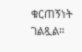ቁርጠኝነት ገልጿል።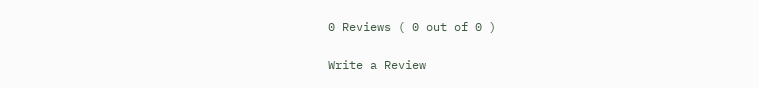0 Reviews ( 0 out of 0 )

Write a Review